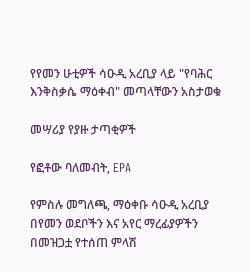የየመን ሁቲዎች ሳዑዲ አረቢያ ላይ "የባሕር እንቅስቃሴ ማዕቀብ" መጣላቸውን አስታወቁ

መሣሪያ የያዙ ታጣቂዎች

የፎቶው ባለመብት, EPA

የምስሉ መግለጫ, ማዕቀቡ ሳዑዲ አረቢያ በየመን ወደቦችን እና አየር ማረፊያዎችን በመዝጋቷ የተሰጠ ምላሽ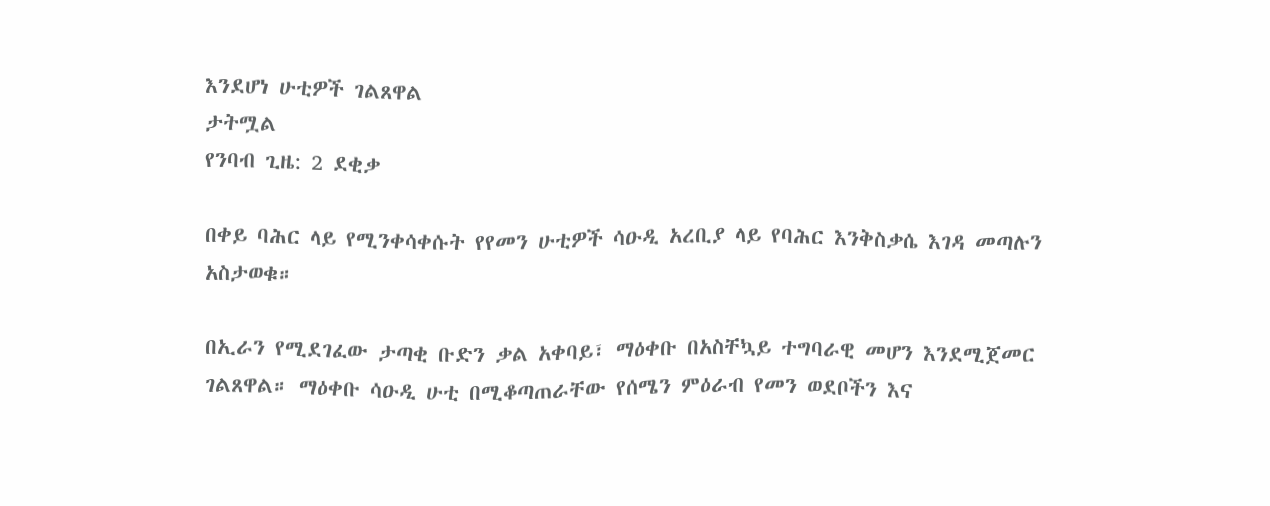እንደሆነ ሁቲዎች ገልጸዋል
ታትሟል
የንባብ ጊዜ: 2 ደቂቃ

በቀይ ባሕር ላይ የሚንቀሳቀሱት የየመን ሁቲዎች ሳዑዲ አረቢያ ላይ የባሕር እንቅስቃሴ እገዳ መጣሉን አስታወቁ።

በኢራን የሚደገፈው ታጣቂ ቡድን ቃል አቀባይ፣ ማዕቀቡ በአስቸኳይ ተግባራዊ መሆን እንደሚጀመር ገልጸዋል። ማዕቀቡ ሳዑዲ ሁቲ በሚቆጣጠራቸው የሰሜን ምዕራብ የመን ወደቦችን እና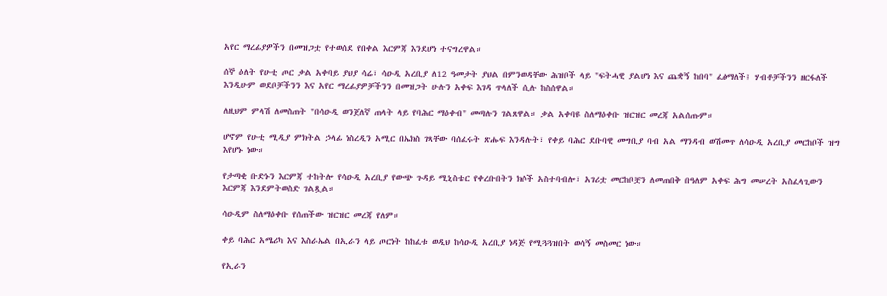አየር ማረፊያዎችን በመዝጋቷ የተወሰደ የበቀል እርምጃ እንደሆነ ተናግረዋል።

ሰኞ ዕለት የሁቲ ጦር ቃል አቀባይ ያህያ ሳሬ፣ ሳዑዲ አረቢያ ለ12 ዓመታት ያህል በምንወዳቸው ሕዝቦች ላይ "ፍትሓዊ ያልሆነ እና ጨቋኝ ከበባ" ፈፅማለች፤ ሃብቶቻችንን ዘርፋለች እንዲሁም ወደቦቻችንን እና አየር ማረፊያዎቻችንን በመዝጋት ሁሉን አቀፍ እገዳ ጥላለች ሲሉ ከስሰዋል።

ለዚህም ምላሽ ለመስጠት "በሳዑዲ ወንጀለኛ ጠላት ላይ የባሕር ማዕቀብ" መጣሉን ገልጸዋል። ቃል አቀባዩ ስለማዕቀቡ ዝርዝር መረጃ አልሰጡም።

ሆኖም የሁቲ ሚዲያ ምክትል ኃላፊ ነስረዲን አሚር በኤክስ ገጻቸው ባሰፈሩት ጽሑፍ እንዳሉት፣ የቀይ ባሕር ደቡባዊ መግቢያ ባብ አል ማንዳብ ወሽመጥ ለሳዑዲ አረቢያ መርከቦች ዝግ እየሆኑ ነው።

የታጣቂ ቡድኑን እርምጃ ተከትሎ የሳዑዲ አረቢያ የውጭ ጉዳይ ሚኒስቴር የቀረቡበትን ክሶች አስተባብሎ፣ አገሪቷ መርከቦቿን ለመጠበቅ በዓለም አቀፍ ሕግ መሠረት አስፈላጊውን እርምጃ እንደምትወስድ ገልጿል።

ሳዑዲም ስለማዕቀቡ የሰጠችው ዝርዝር መረጃ የለም።

ቀይ ባሕር አሜሪካ እና እስራኤል በኢራን ላይ ጦርነት ከከፈቱ ወዲህ ከሳዑዲ አረቢያ ነዳጅ የሚጓጓዝበት ወሳኝ መስመር ነው።

የኢራን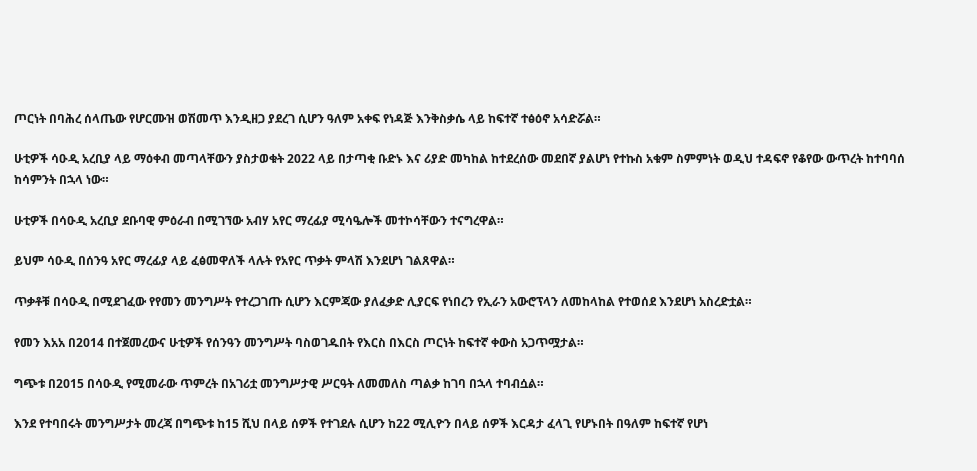ጦርነት በባሕረ ሰላጤው የሆርሙዝ ወሽመጥ እንዲዘጋ ያደረገ ሲሆን ዓለም አቀፍ የነዳጅ እንቅስቃሴ ላይ ከፍተኛ ተፅዕኖ አሳድሯል።

ሁቲዎች ሳዑዲ አረቢያ ላይ ማዕቀብ መጣላቸውን ያስታወቁት 2022 ላይ በታጣቂ ቡድኑ እና ሪያድ መካከል ከተደረሰው መደበኛ ያልሆነ የተኩስ አቁም ስምምነት ወዲህ ተዳፍኖ የቆየው ውጥረት ከተባባሰ ከሳምንት በኋላ ነው።

ሁቲዎች በሳዑዲ አረቢያ ደቡባዊ ምዕራብ በሚገኘው አብሃ አየር ማረፊያ ሚሳዔሎች መተኮሳቸውን ተናግረዋል።

ይህም ሳዑዲ በሰንዓ አየር ማረፊያ ላይ ፈፅመዋለች ላሉት የአየር ጥቃት ምላሽ እንደሆነ ገልጸዋል።

ጥቃቶቹ በሳዑዲ በሚደገፈው የየመን መንግሥት የተረጋገጡ ሲሆን እርምጃው ያለፈቃድ ሊያርፍ የነበረን የኢራን አውሮፕላን ለመከላከል የተወሰደ እንደሆነ አስረድቷል።

የመን እአአ በ2014 በተጀመረውና ሁቲዎች የሰንዓን መንግሥት ባስወገዱበት የእርስ በእርስ ጦርነት ከፍተኛ ቀውስ አጋጥሟታል።

ግጭቱ በ2015 በሳዑዲ የሚመራው ጥምረት በአገሪቷ መንግሥታዊ ሥርዓት ለመመለስ ጣልቃ ከገባ በኋላ ተባብሷል።

እንደ የተባበሩት መንግሥታት መረጃ በግጭቱ ከ15 ሺህ በላይ ሰዎች የተገደሉ ሲሆን ከ22 ሚሊዮን በላይ ሰዎች እርዳታ ፈላጊ የሆኑበት በዓለም ከፍተኛ የሆነ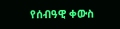የሰብዓዊ ቀውስ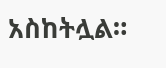አስከትሏል።